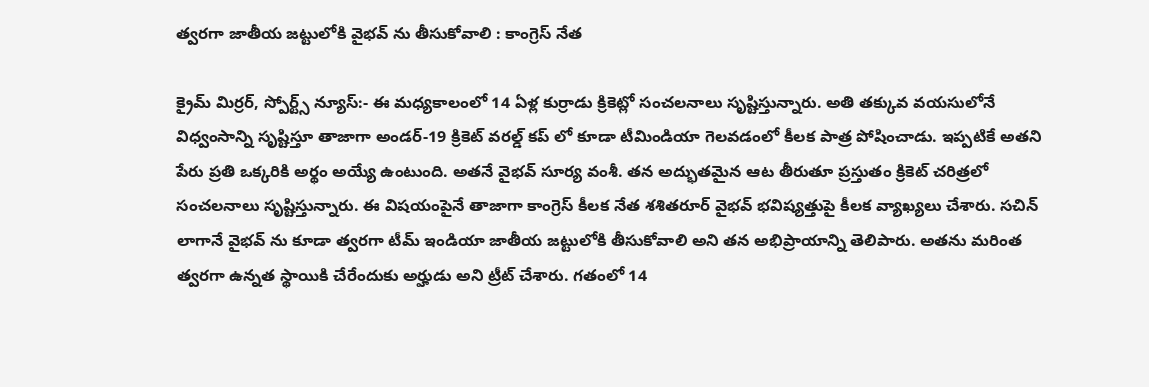త్వరగా జాతీయ జట్టులోకి వైభవ్ ను తీసుకోవాలి : కాంగ్రెస్ నేత

క్రైమ్ మిర్రర్, స్పోర్ట్స్ న్యూస్:- ఈ మధ్యకాలంలో 14 ఏళ్ల కుర్రాడు క్రికెట్లో సంచలనాలు సృష్టిస్తున్నారు. అతి తక్కువ వయసులోనే విధ్వంసాన్ని సృష్టిస్తూ తాజాగా అండర్-19 క్రికెట్ వరల్డ్ కప్ లో కూడా టీమిండియా గెలవడంలో కీలక పాత్ర పోషించాడు. ఇప్పటికే అతని పేరు ప్రతి ఒక్కరికి అర్థం అయ్యే ఉంటుంది. అతనే వైభవ్ సూర్య వంశీ. తన అద్భుతమైన ఆట తీరుతూ ప్రస్తుతం క్రికెట్ చరిత్రలో సంచలనాలు సృష్టిస్తున్నారు. ఈ విషయంపైనే తాజాగా కాంగ్రెస్ కీలక నేత శశితరూర్ వైభవ్ భవిష్యత్తుపై కీలక వ్యాఖ్యలు చేశారు. సచిన్ లాగానే వైభవ్ ను కూడా త్వరగా టీమ్ ఇండియా జాతీయ జట్టులోకి తీసుకోవాలి అని తన అభిప్రాయాన్ని తెలిపారు. అతను మరింత త్వరగా ఉన్నత స్థాయికి చేరేందుకు అర్హుడు అని ట్రీట్ చేశారు. గతంలో 14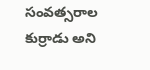సంవత్సరాల కుర్రాడు అని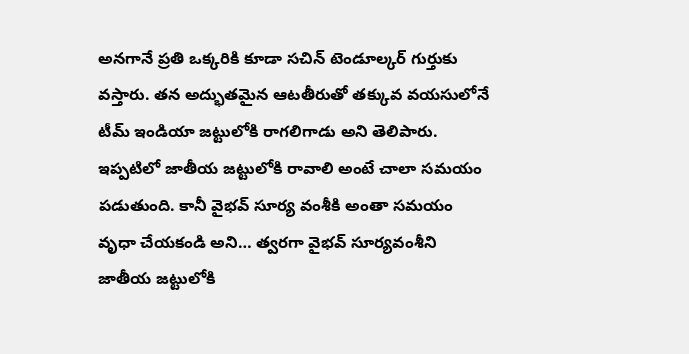అనగానే ప్రతి ఒక్కరికి కూడా సచిన్ టెండూల్కర్ గుర్తుకు వస్తారు. తన అద్భుతమైన ఆటతీరుతో తక్కువ వయసులోనే టీమ్ ఇండియా జట్టులోకి రాగలిగాడు అని తెలిపారు. ఇప్పటిలో జాతీయ జట్టులోకి రావాలి అంటే చాలా సమయం పడుతుంది. కానీ వైభవ్ సూర్య వంశీకి అంతా సమయం వృధా చేయకండి అని… త్వరగా వైభవ్ సూర్యవంశీని జాతీయ జట్టులోకి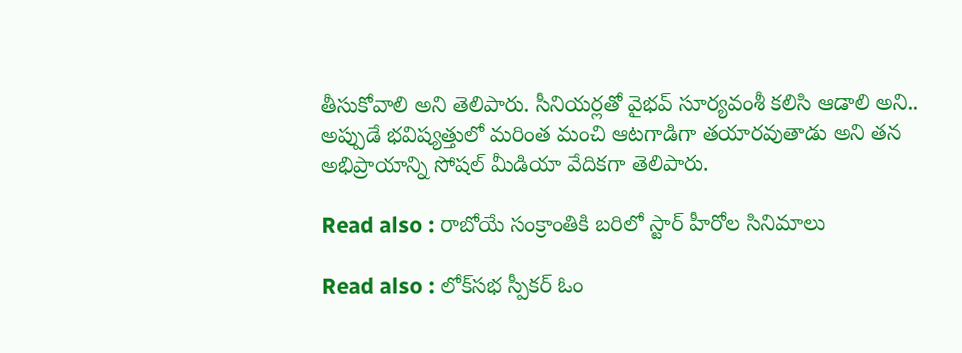తీసుకోవాలి అని తెలిపారు. సీనియర్లతో వైభవ్ సూర్యవంశీ కలిసి ఆడాలి అని.. అప్పుడే భవిష్యత్తులో మరింత మంచి ఆటగాడిగా తయారవుతాడు అని తన అభిప్రాయాన్ని సోషల్ మీడియా వేదికగా తెలిపారు.

Read also : రాబోయే సంక్రాంతికి బరిలో స్టార్ హీరోల సినిమాలు

Read also : లోక్‌సభ స్పీకర్‌ ఓం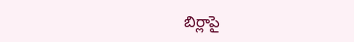బిర్లాపై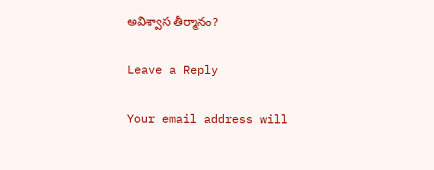అవిశ్వాస తీర్మానం?

Leave a Reply

Your email address will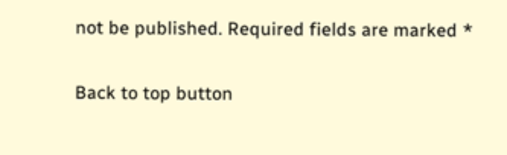not be published. Required fields are marked *

Back to top button